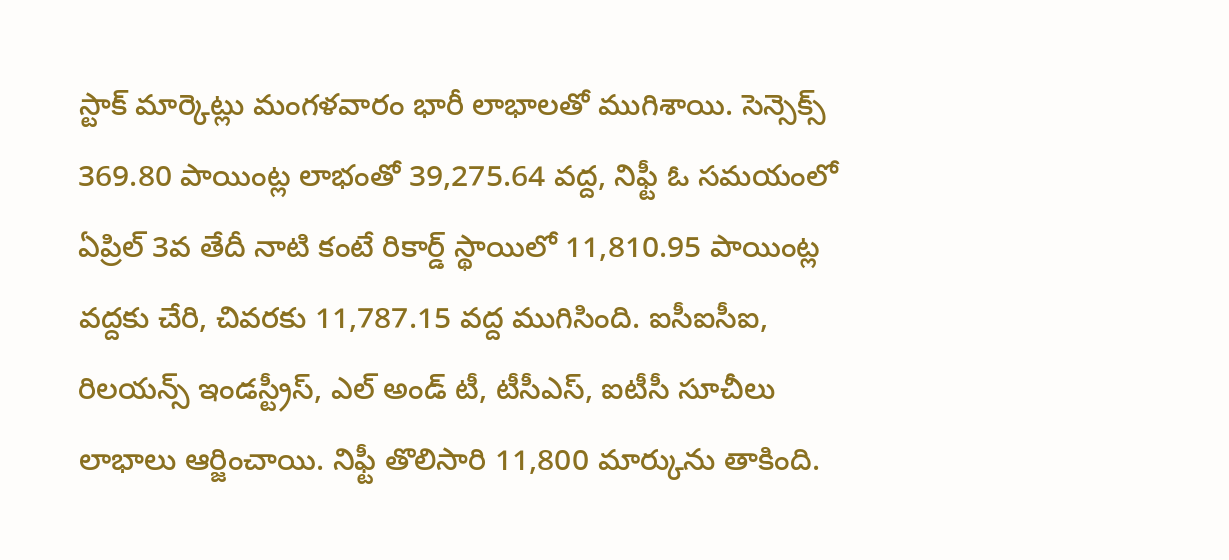స్టాక్ మార్కెట్లు మంగళవారం భారీ లాభాలతో ముగిశాయి. సెన్సెక్స్ 369.80 పాయింట్ల లాభంతో 39,275.64 వద్ద, నిఫ్టీ ఓ సమయంలో ఏప్రిల్ 3వ తేదీ నాటి కంటే రికార్డ్ స్థాయిలో 11,810.95 పాయింట్ల వద్దకు చేరి, చివరకు 11,787.15 వద్ద ముగిసింది. ఐసీఐసీఐ, రిలయన్స్ ఇండస్ట్రీస్, ఎల్ అండ్ టీ, టీసీఎస్, ఐటీసీ సూచీలు లాభాలు ఆర్జించాయి. నిఫ్టీ తొలిసారి 11,800 మార్కును తాకింది.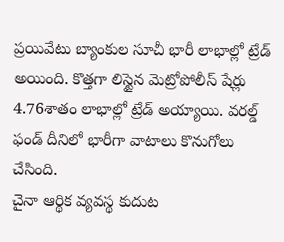ప్రయివేటు బ్యాంకుల సూచీ భారీ లాభాల్లో ట్రేడ్ అయింది. కొత్తగా లిస్టైన మెట్రోపోలీస్ షేర్లు 4.76శాతం లాభాల్లో ట్రేడ్ అయ్యాయి. వరల్డ్ ఫండ్ దీనిలో భారీగా వాటాలు కొనుగోలు చేసింది.
చైనా ఆర్థిక వ్యవస్థ కుదుట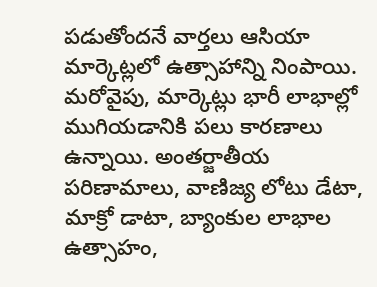పడుతోందనే వార్తలు ఆసియా మార్కెట్లలో ఉత్సాహాన్ని నింపాయి. మరోవైపు, మార్కెట్లు భారీ లాభాల్లో ముగియడానికి పలు కారణాలు ఉన్నాయి. అంతర్జాతీయ పరిణామాలు, వాణిజ్య లోటు డేటా, మాక్రో డాటా, బ్యాంకుల లాభాల ఉత్సాహం,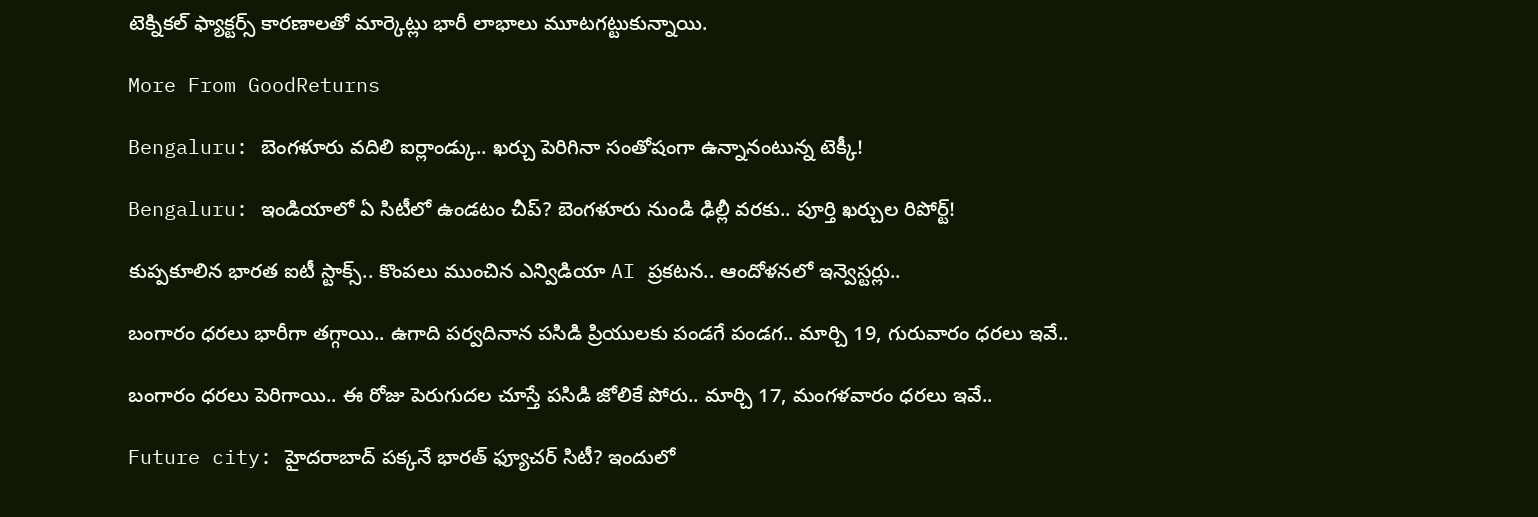టెక్నికల్ ఫ్యాక్టర్స్ కారణాలతో మార్కెట్లు భారీ లాభాలు మూటగట్టుకున్నాయి.

More From GoodReturns

Bengaluru: బెంగళూరు వదిలి ఐర్లాండ్కు.. ఖర్చు పెరిగినా సంతోషంగా ఉన్నానంటున్న టెక్కీ!

Bengaluru: ఇండియాలో ఏ సిటీలో ఉండటం చీప్? బెంగళూరు నుండి ఢిల్లీ వరకు.. పూర్తి ఖర్చుల రిపోర్ట్!

కుప్పకూలిన భారత ఐటీ స్టాక్స్.. కొంపలు ముంచిన ఎన్విడియా AI ప్రకటన.. ఆందోళనలో ఇన్వెస్టర్లు..

బంగారం ధరలు భారీగా తగ్గాయి.. ఉగాది పర్వదినాన పసిడి ప్రియులకు పండగే పండగ.. మార్చి 19, గురువారం ధరలు ఇవే..

బంగారం ధరలు పెరిగాయి.. ఈ రోజు పెరుగుదల చూస్తే పసిడి జోలికే పోరు.. మార్చి 17, మంగళవారం ధరలు ఇవే..

Future city: హైదరాబాద్ పక్కనే భారత్ ఫ్యూచర్ సిటీ? ఇందులో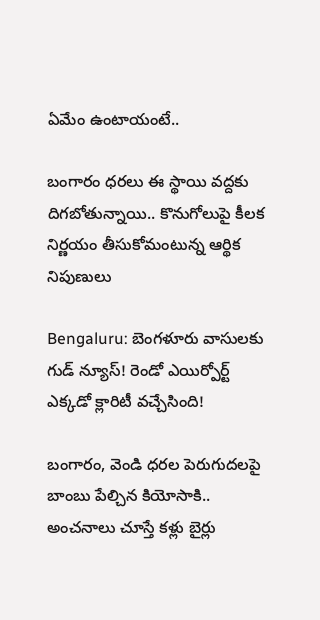ఏమేం ఉంటాయంటే..

బంగారం ధరలు ఈ స్థాయి వద్దకు దిగబోతున్నాయి.. కొనుగోలుపై కీలక నిర్ణయం తీసుకోమంటున్న ఆర్థిక నిపుణులు

Bengaluru: బెంగళూరు వాసులకు గుడ్ న్యూస్! రెండో ఎయిర్పోర్ట్ ఎక్కడో క్లారిటీ వచ్చేసింది!

బంగారం, వెండి ధరల పెరుగుదలపై బాంబు పేల్చిన కియోసాకి.. అంచనాలు చూస్తే కళ్లు బైర్లు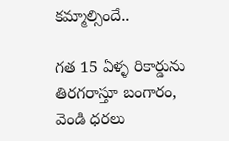కమ్మాల్సిందే..

గత 15 ఏళ్ళ రికార్డును తిరగరాస్తూ బంగారం, వెండి ధరలు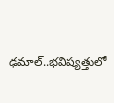ఢమాల్..భవిష్యత్తులో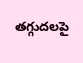తగ్గుదలపై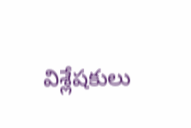విశ్లేషకులు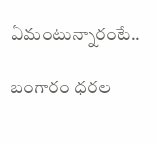ఏమంటున్నారంటే..

బంగారం ధరల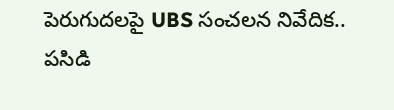పెరుగుదలపై UBS సంచలన నివేదిక.. పసిడి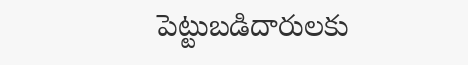పెట్టుబడిదారులకు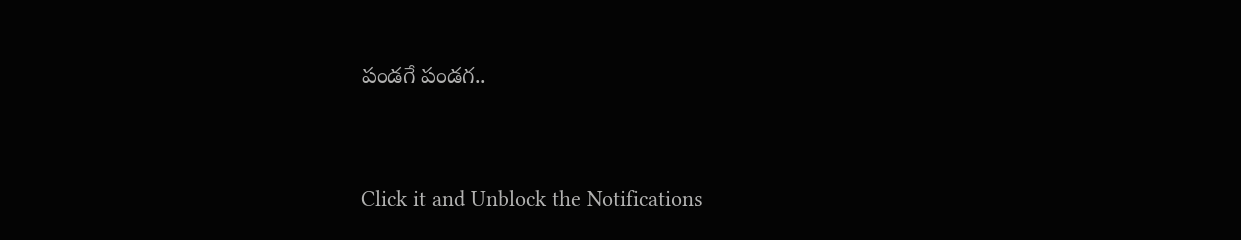పండగే పండగ..



Click it and Unblock the Notifications